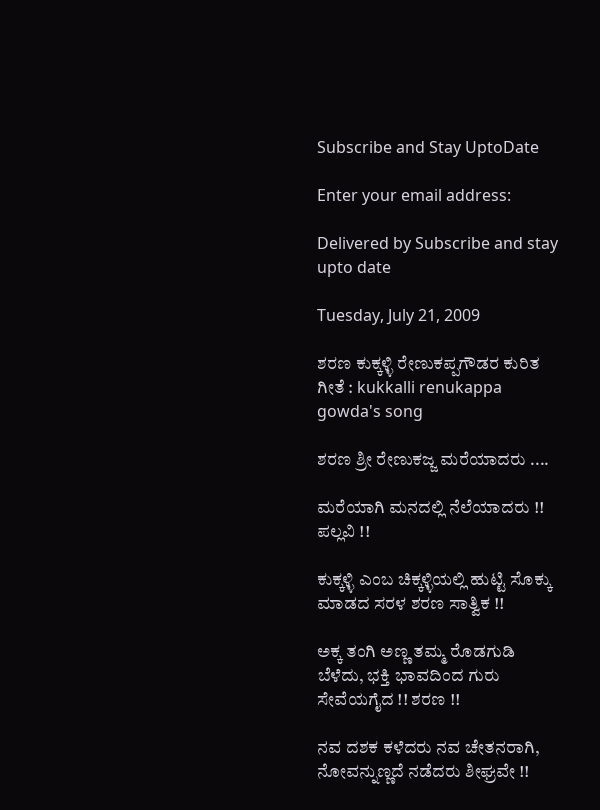Subscribe and Stay UptoDate

Enter your email address:

Delivered by Subscribe and stay upto date

Tuesday, July 21, 2009

ಶರಣ ಕುಕ್ಕಳ್ಳಿ ರೇಣುಕಪ್ಪಗೌಡರ ಕುರಿತ ಗೀತೆ : kukkalli renukappa gowda's song

ಶರಣ ಶ್ರೀ ರೇಣುಕಜ್ಜ ಮರೆಯಾದರು ....

ಮರೆಯಾಗಿ ಮನದಲ್ಲಿ ನೆಲೆಯಾದರು !! ಪಲ್ಲವಿ !!

ಕುಕ್ಕಳ್ಳಿ ಎಂಬ ಚಿಕ್ಕಳ್ಳಿಯಲ್ಲಿ ಹುಟ್ಟಿ ಸೊಕ್ಕು ಮಾಡದ ಸರಳ ಶರಣ ಸಾತ್ವಿಕ !!

ಅಕ್ಕ ತಂಗಿ ಅಣ್ಣ ತಮ್ಮ ರೊಡಗುಡಿ ಬೆಳೆದು, ಭಕ್ತಿ ಭಾವದಿಂದ ಗುರು ಸೇವೆಯಗೈದ !! ಶರಣ !!

ನವ ದಶಕ ಕಳೆದರು ನವ ಚೇತನರಾಗಿ, ನೋವನ್ನುಣ್ಣದೆ ನಡೆದರು ಶೀಘ್ರವೇ !!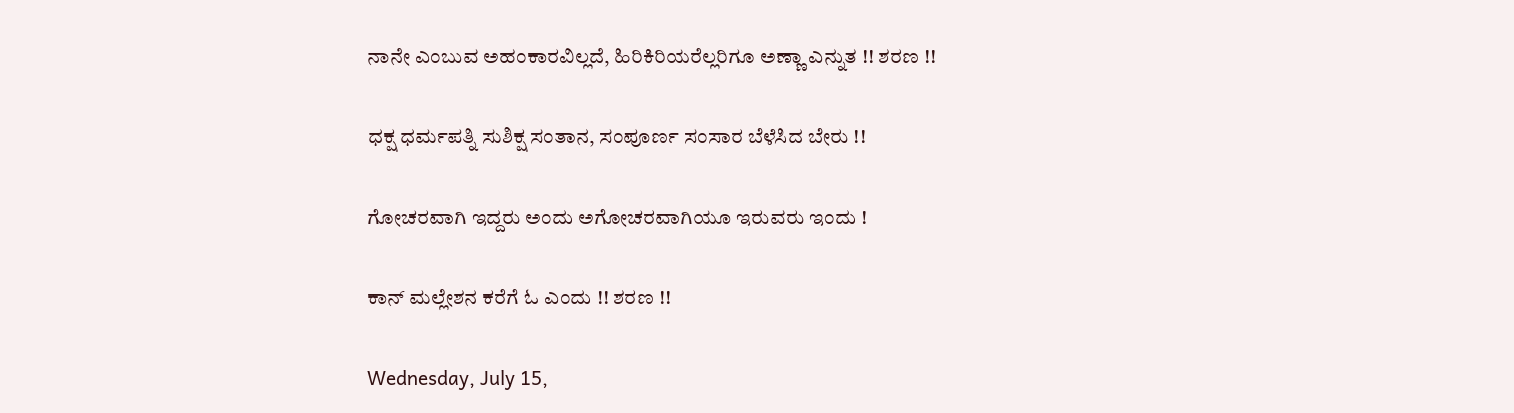ನಾನೇ ಎಂಬುವ ಅಹಂಕಾರವಿಲ್ಲದೆ, ಹಿರಿಕಿರಿಯರೆಲ್ಲರಿಗೂ ಅಣ್ಣಾ ಎನ್ನುತ !! ಶರಣ !!

ಧಕ್ಷ ಧರ್ಮಪತ್ನಿ ಸುಶಿಕ್ಷ ಸಂತಾನ, ಸಂಪೂರ್ಣ ಸಂಸಾರ ಬೆಳೆಸಿದ ಬೇರು !!

ಗೋಚರವಾಗಿ ಇದ್ದರು ಅಂದು ಅಗೋಚರವಾಗಿಯೂ ಇರುವರು ಇಂದು !

ಕಾನ್ ಮಲ್ಲೇಶನ ಕರೆಗೆ ಓ ಎಂದು !! ಶರಣ !!

Wednesday, July 15,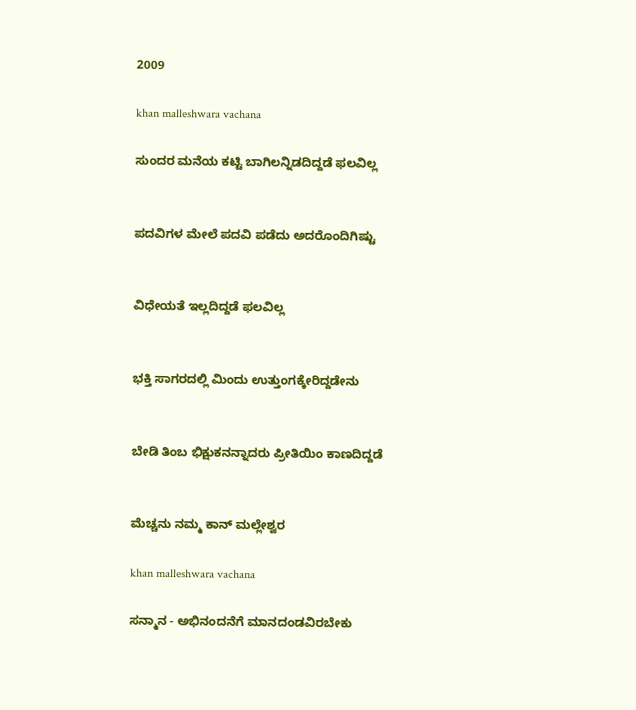2009

khan malleshwara vachana

ಸುಂದರ ಮನೆಯ ಕಟ್ಟಿ ಬಾಗಿಲನ್ನಿಡದಿದ್ದಡೆ ಫಲವಿಲ್ಲ


ಪದವಿಗಳ ಮೇಲೆ ಪದವಿ ಪಡೆದು ಅದರೊಂದಿಗಿಷ್ಟು


ವಿಧೇಯತೆ ಇಲ್ಲದಿದ್ದಡೆ ಫಲವಿಲ್ಲ


ಭಕ್ತಿ ಸಾಗರದಲ್ಲಿ ಮಿಂದು ಉತ್ತುಂಗಕ್ಕೇರಿದ್ದಡೇನು


ಬೇಡಿ ತಿಂಬ ಭಿಕ್ಷುಕನನ್ನಾದರು ಪ್ರೀತಿಯಿಂ ಕಾಣದಿದ್ದಡೆ


ಮೆಚ್ಚನು ನಮ್ಮ ಕಾನ್ ಮಲ್ಲೇಶ್ವರ

khan malleshwara vachana

ಸನ್ಮಾನ - ಅಭಿನಂದನೆಗೆ ಮಾನದಂಡವಿರಬೇಕು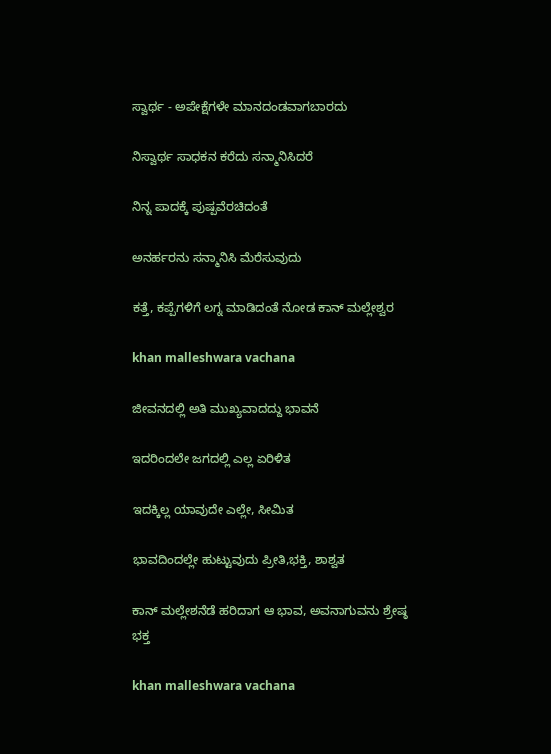ಸ್ವಾರ್ಥ - ಅಪೇಕ್ಷೆಗಳೇ ಮಾನದಂಡವಾಗಬಾರದು

ನಿಸ್ವಾರ್ಥ ಸಾಧಕನ ಕರೆದು ಸನ್ಮಾನಿಸಿದರೆ

ನಿನ್ನ ಪಾದಕ್ಕೆ ಪುಷ್ಪವೆರಚಿದಂತೆ

ಅನರ್ಹರನು ಸನ್ಮಾನಿಸಿ ಮೆರೆಸುವುದು

ಕತ್ತೆ, ಕಪ್ಪೆಗಳಿಗೆ ಲಗ್ನ ಮಾಡಿದಂತೆ ನೋಡ ಕಾನ್ ಮಲ್ಲೇಶ್ವರ

khan malleshwara vachana

ಜೀವನದಲ್ಲಿ ಅತಿ ಮುಖ್ಯವಾದದ್ದು ಭಾವನೆ

ಇದರಿಂದಲೇ ಜಗದಲ್ಲಿ ಎಲ್ಲ ಏರಿಳಿತ

ಇದಕ್ಕಿಲ್ಲ ಯಾವುದೇ ಎಲ್ಲೇ, ಸೀಮಿತ

ಭಾವದಿಂದಲ್ಲೇ ಹುಟ್ಟುವುದು ಪ್ರೀತಿ,ಭಕ್ತಿ, ಶಾಶ್ವತ

ಕಾನ್ ಮಲ್ಲೇಶನೆಡೆ ಹರಿದಾಗ ಆ ಭಾವ, ಅವನಾಗುವನು ಶ್ರೇಷ್ಠ ಭಕ್ತ

khan malleshwara vachana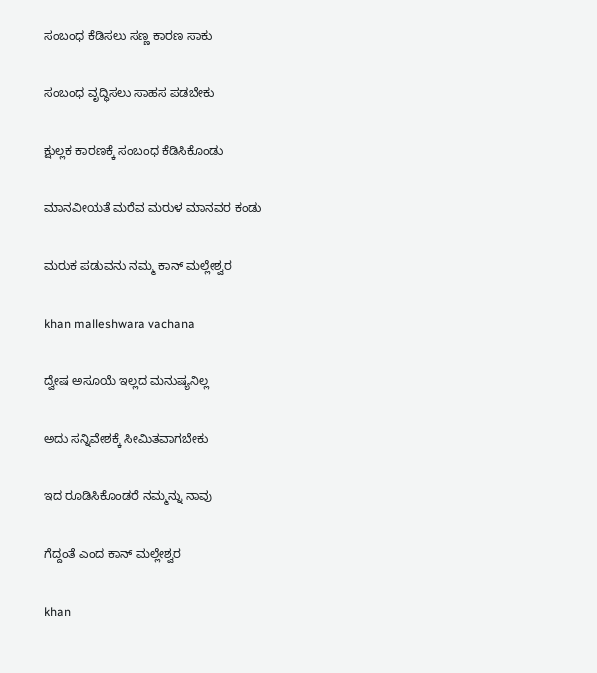ಸಂಬಂಧ ಕೆಡಿಸಲು ಸಣ್ಣ ಕಾರಣ ಸಾಕು

ಸಂಬಂಧ ವೃದ್ಧಿಸಲು ಸಾಹಸ ಪಡಬೇಕು

ಕ್ಷುಲ್ಲಕ ಕಾರಣಕ್ಕೆ ಸಂಬಂಧ ಕೆಡಿಸಿಕೊಂಡು

ಮಾನವೀಯತೆ ಮರೆವ ಮರುಳ ಮಾನವರ ಕಂಡು

ಮರುಕ ಪಡುವನು ನಮ್ಮ ಕಾನ್ ಮಲ್ಲೇಶ್ವರ

khan malleshwara vachana

ದ್ವೇಷ ಅಸೂಯೆ ಇಲ್ಲದ ಮನುಷ್ಯನಿಲ್ಲ

ಅದು ಸನ್ನಿವೇಶಕ್ಕೆ ಸೀಮಿತವಾಗಬೇಕು

ಇದ ರೂಡಿಸಿಕೊಂಡರೆ ನಮ್ಮನ್ನು ನಾವು

ಗೆದ್ದಂತೆ ಎಂದ ಕಾನ್ ಮಲ್ಲೇಶ್ವರ

khan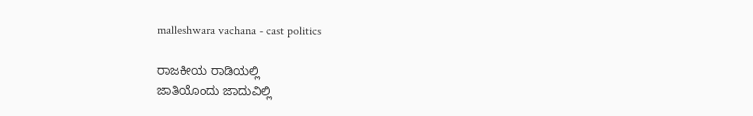malleshwara vachana - cast politics

ರಾಜಕೀಯ ರಾಡಿಯಲ್ಲಿ
ಜಾತಿಯೊಂದು ಜಾದುವಿಲ್ಲಿ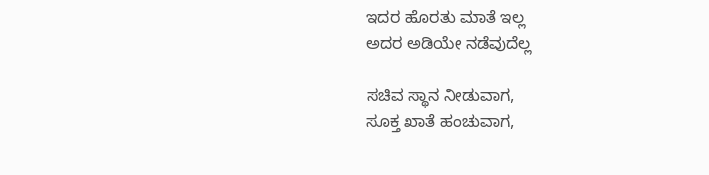ಇದರ ಹೊರತು ಮಾತೆ ಇಲ್ಲ
ಅದರ ಅಡಿಯೇ ನಡೆವುದೆಲ್ಲ

ಸಚಿವ ಸ್ಥಾನ ನೀಡುವಾಗ,
ಸೂಕ್ತ ಖಾತೆ ಹಂಚುವಾಗ,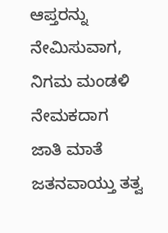ಆಪ್ತರನ್ನು ನೇಮಿಸುವಾಗ,
ನಿಗಮ ಮಂಡಳಿ ನೇಮಕದಾಗ
ಜಾತಿ ಮಾತೆ ಜತನವಾಯ್ತು ತತ್ವ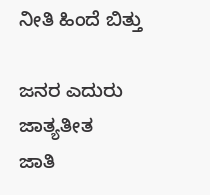ನೀತಿ ಹಿಂದೆ ಬಿತ್ತು

ಜನರ ಎದುರು ಜಾತ್ಯತೀತ
ಜಾತಿ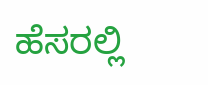ಹೆಸರಲ್ಲಿ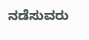ನಡೆಸುವರು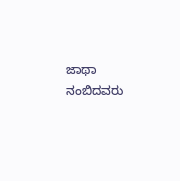ಜಾಥಾ
ನಂಬಿದವರು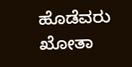ಹೊಡೆವರು ಖೋತಾ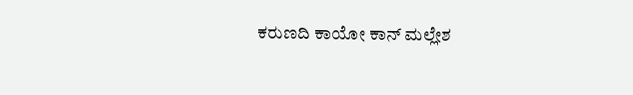ಕರುಣದಿ ಕಾಯೋ ಕಾನ್ ಮಲ್ಲೇಶ